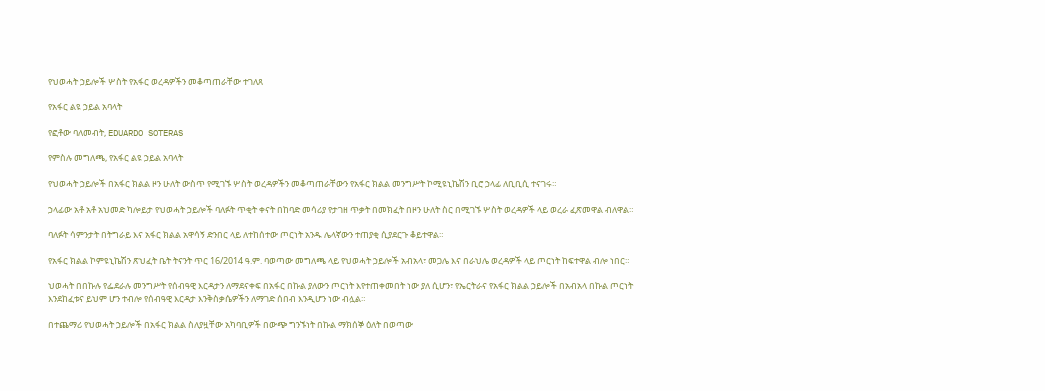የህወሓት ኃይሎች ሦስት የአፋር ወረዳዎችን መቆጣጠራቸው ተገለጸ

የአፋር ልዩ ኃይል አባላት

የፎቶው ባለመብት, EDUARDO SOTERAS

የምስሉ መግለጫ, የአፋር ልዩ ኃይል አባላት

የህወሓት ኃይሎች በአፋር ክልል ዞን ሁለት ውስጥ የሚገኙ ሦስት ወረዳዎችን መቆጣጠራቸውን የአፋር ክልል መንግሥት ኮሚዩኒኬሽን ቢሮ ኃላፊ ለቢቢሲ ተናገሩ።

ኃላፊው አቶ አቶ አህመድ ካሎይታ የህወሓት ኃይሎች ባለፉት ጥቂት ቀናት በከባድ መሳሪያ የታገዘ ጥቃት በመክፈት በዞን ሁለት ስር በሚገኙ ሦስት ወረዳዎች ላይ ወረራ ፈጽመዋል ብለዋል።

ባለፉት ሳምንታት በትግራይ እና አፋር ክልል አዋሳኝ ድንበር ላይ ለተከሰተው ጦርነት አንዱ ሌላኛውን ተጠያቂ ሲያደርጉ ቆይተዋል።

የአፋር ክልል ኮምዩኒኬሽን ጽህፈት ቤት ትናንት ጥር 16/2014 ዓ.ም. ባወጣው መግለጫ ላይ የህወሓት ኃይሎች አብአላ፣ መጋሌ እና በራህሌ ወረዳዎች ላይ ጦርነት ከፍተዋል ብሎ ነበር።

ህወሓት በበኩሉ የፌደራሉ መንግሥት የሰብዓዊ እርዳታን ለማደናቀፍ በአፋር በኩል ያለውን ጦርነት እየተጠቀመበት ነው ያለ ሲሆን፣ የኤርትራና የአፋር ክልል ኃይሎች በአብአላ በኩል ጦርነት እንደከፈቱና ይህም ሆን ተብሎ የሰብዓዊ እርዳታ እንቅስቃሴዎችን ለማገድ ሰበብ እንዲሆን ነው ብሏል።

በተጨማሪ የህወሓት ኃይሎች በአፋር ክልል ስለያዟቸው አካባቢዎች በውጭ ግንኙነት በኩል ማክሰኞ ዕለት በወጣው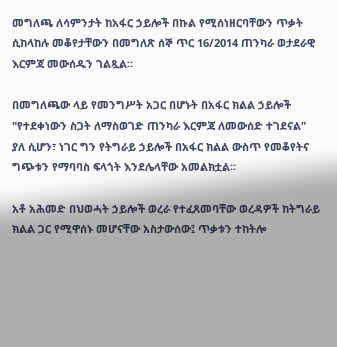መግለጫ ለሳምንታት ከአፋር ኃይሎች በኩል የሚሰነዘርባቸውን ጥቃት ሲከላከሉ መቆየታቸውን በመግለጽ ሰኞ ጥር 16/2014 ጠንካራ ወታደራዊ እርምጃ መውሰዱን ገልጿል።

በመግለጫው ላይ የመንግሥት አጋር በሆኑት በአፋር ክልል ኃይሎች "የተደቀነውን ስጋት ለማስወገድ ጠንካራ እርምጃ ለመውሰድ ተገደናል" ያለ ሲሆን፣ ነገር ግን የትግራይ ኃይሎች በአፋር ክልል ውስጥ የመቆየትና ግጭቱን የማባባስ ፍላጎት እንደሌላቸው አመልክቷል።

አቶ አሕመድ በህወሓት ኃይሎች ወረራ የተፈጸመባቸው ወረዳዎች ከትግራይ ክልል ጋር የሚዋሰኑ መሆናቸው አስታውሰው፤ ጥቃቱን ተከትሎ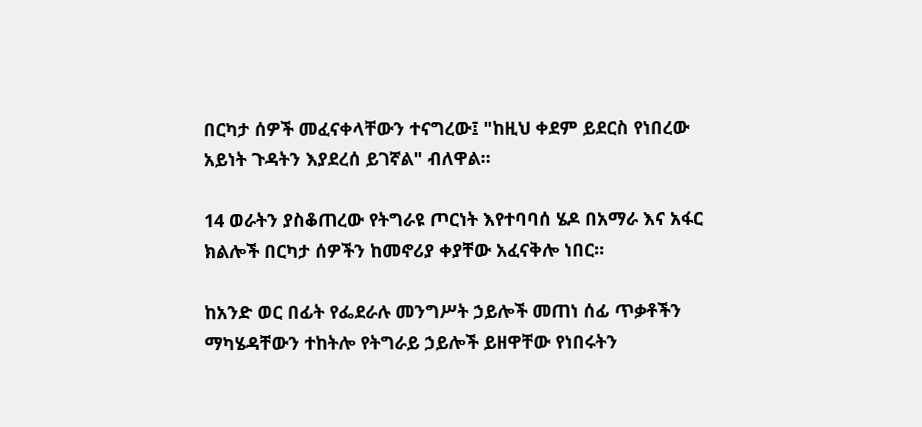በርካታ ሰዎች መፈናቀላቸውን ተናግረው፤ "ከዚህ ቀደም ይደርስ የነበረው አይነት ጉዳትን እያደረሰ ይገኛል" ብለዋል።

14 ወራትን ያስቆጠረው የትግራዩ ጦርነት እየተባባሰ ሄዶ በአማራ እና አፋር ክልሎች በርካታ ሰዎችን ከመኖሪያ ቀያቸው አፈናቅሎ ነበር።

ከአንድ ወር በፊት የፌደራሉ መንግሥት ኃይሎች መጠነ ሰፊ ጥቃቶችን ማካሄዳቸውን ተከትሎ የትግራይ ኃይሎች ይዘዋቸው የነበሩትን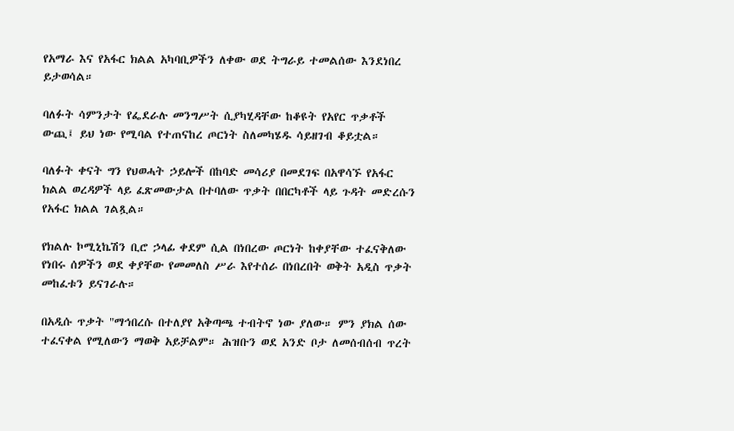የአማራ እና የአፋር ክልል አካባቢዎችን ለቀው ወደ ትግራይ ተመልሰው እንደነበረ ይታወሳል።

ባለፉት ሳምንታት የፌደራሉ መንግሥት ሲያካሂዳቸው ከቆዩት የአየር ጥቃቶች ውጪ፤ ይህ ነው የሚባል የተጠናከረ ጦርነት ስለመካሄዱ ሳይዘገብ ቆይቷል።

ባለፉት ቀናት ግን የህወሓት ኃይሎች በከባድ መሳሪያ በመደገፍ በአዋሳኙ የአፋር ክልል ወረዳዎች ላይ ፈጽመውታል በተባለው ጥቃት በበርካቶች ላይ ጉዳት መድረሱን የአፋር ክልል ገልጿል።

የክልሉ ኮሚኒኬሽን ቢሮ ኃላፊ ቀደም ሲል በነበረው ጦርነት ከቀያቸው ተፈናቅለው የነበሩ ሰዎችን ወደ ቀያቸው የመመለስ ሥራ እየተሰራ በነበረበት ወቅት አዲስ ጥቃት መከፈቱን ይናገራሉ።

በአዲሱ ጥቃት "ማኅበረሱ በተለያየ አቅጣጫ ተብትኖ ነው ያለው። ምን ያክል ሰው ተፈናቀል የሚለውን ማወቅ አይቻልም። ሕዝቡን ወደ አንድ ቦታ ለመሰብሰብ ጥረት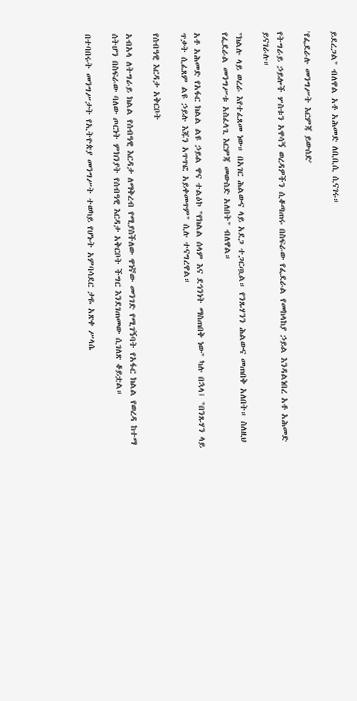ይደረጋል" ብለዋል አቶ አሕመድ ለቢቢሲ ሲናገሩ።

'የፌደራሉ መንግሥት እርምጃ ይውሰድ'

የትግራይ ኃይሎች ሦስቱን አዋሳኝ ወረዳዎችን ሲቆጣጠሩ በስፍራው የፌደራል የመከላከያ ኃይል እንዳልነበረ አቶ አሕመድ ይናገራሉ።

"ክልሉ ላይ ወረራ እየተፈጸመ ነው። በአገር ሕልውና ላይ አደጋ ተጋርጧል። የንጹሃንን ሕልውና መጠበቅ አለበት። ስለዚህ የፌደራል መንግሥቱ አስፈላጊ እርምጃ መውስድ አለበት" ብለዋል።

አቶ አሕመድ የአፋር ክልል ልዩ ኃይል ዋና ተልዕኮ "የክልል ሰላም እና ደኅንነት ማስጠበቅ ነው" ካሉ በኋላ፤ "በንጹሃን ላይ ጥቃት ሲፈጸም ልዩ ኃይሉ እጁን አጥጥፎ አይቀመጥም" ሲሉ ተናግረዋል።

የሰብዓዊ እርዳታ አቅርቦት

አብአላ ለትግራይ ክልል የሰብዓዊ እርዳታ ለማቅረብ የሚያስችለው ዋነኛው መንገድ የሚገኝባት የአፋር ክልል የወረዳ ከተማ ሰትሆን በስፍራው ባለው ጦርነት ምክንያት የሰብዓዊ እርዳታ አቅርቦት ችግር እንደገጠመው ሲገለጽ ቆይቷል።

በተባበሩት መንግሥታት የኢትዮጵያ መንግሥት ተወካይ የሆኑት አምባሳደር ታዬ አጽቀ ሥላሴ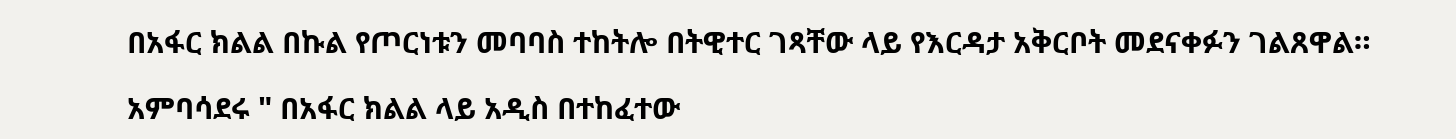በአፋር ክልል በኩል የጦርነቱን መባባስ ተከትሎ በትዊተር ገጻቸው ላይ የእርዳታ አቅርቦት መደናቀፉን ገልጸዋል።

አምባሳደሩ " በአፋር ክልል ላይ አዲስ በተከፈተው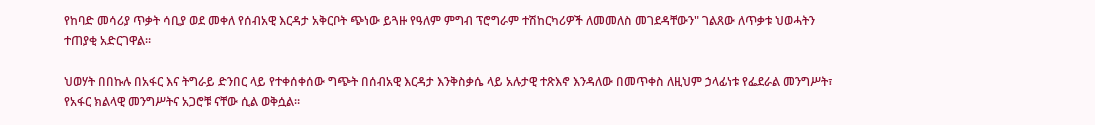የከባድ መሳሪያ ጥቃት ሳቢያ ወደ መቀለ የሰብአዊ እርዳታ አቅርቦት ጭነው ይጓዙ የዓለም ምግብ ፕሮግራም ተሽከርካሪዎች ለመመለስ መገደዳቸውን" ገልጸው ለጥቃቱ ህወሓትን ተጠያቂ አድርገዋል።

ህወሃት በበኩሉ በአፋር እና ትግራይ ድንበር ላይ የተቀሰቀሰው ግጭት በሰብአዊ እርዳታ እንቅስቃሴ ላይ አሉታዊ ተጽእኖ እንዳለው በመጥቀስ ለዚህም ኃላፊነቱ የፌደራል መንግሥት፣ የአፋር ክልላዊ መንግሥትና አጋሮቹ ናቸው ሲል ወቅሷል።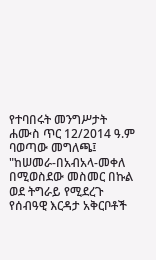የተባበሩት መንግሥታት ሐሙስ ጥር 12/2014 ዓ.ም ባወጣው መግለጫ፤ "ከሠመራ-በአብአላ-መቀለ በሚወስደው መስመር በኩል ወደ ትግራይ የሚደረጉ የሰብዓዊ እርዳታ አቅርቦቶች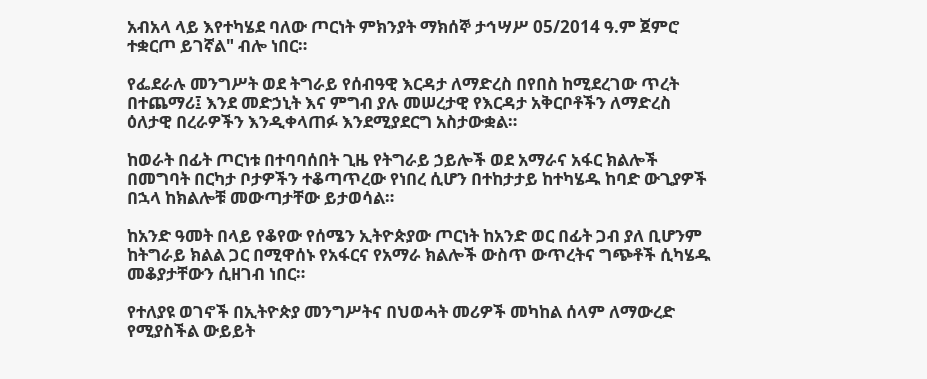አብአላ ላይ እየተካሄደ ባለው ጦርነት ምክንያት ማክሰኞ ታኅሣሥ 05/2014 ዓ.ም ጀምሮ ተቋርጦ ይገኛል" ብሎ ነበር።

የፌደራሉ መንግሥት ወደ ትግራይ የሰብዓዊ እርዳታ ለማድረስ በየበስ ከሚደረገው ጥረት በተጨማሪ፤ እንደ መድኃኒት እና ምግብ ያሉ መሠረታዊ የእርዳታ አቅርቦቶችን ለማድረስ ዕለታዊ በረራዎችን እንዲቀላጠፉ እንደሚያደርግ አስታውቋል።

ከወራት በፊት ጦርነቱ በተባባሰበት ጊዜ የትግራይ ኃይሎች ወደ አማራና አፋር ክልሎች በመግባት በርካታ ቦታዎችን ተቆጣጥረው የነበረ ሲሆን በተከታታይ ከተካሄዱ ከባድ ውጊያዎች በኋላ ከክልሎቹ መውጣታቸው ይታወሳል።

ከአንድ ዓመት በላይ የቆየው የሰሜን ኢትዮጵያው ጦርነት ከአንድ ወር በፊት ጋብ ያለ ቢሆንም ከትግራይ ክልል ጋር በሚዋሰኑ የአፋርና የአማራ ክልሎች ውስጥ ውጥረትና ግጭቶች ሲካሄዱ መቆያታቸውን ሲዘገብ ነበር።

የተለያዩ ወገኖች በኢትዮጵያ መንግሥትና በህወሓት መሪዎች መካከል ሰላም ለማውረድ የሚያስችል ውይይት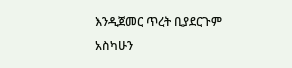እንዲጀመር ጥረት ቢያደርጉም አስካሁን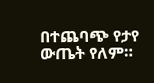በተጨባጭ የታየ ውጤት የለም።